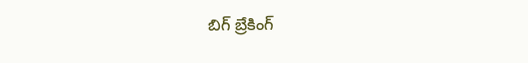బిగ్ బ్రేకింగ్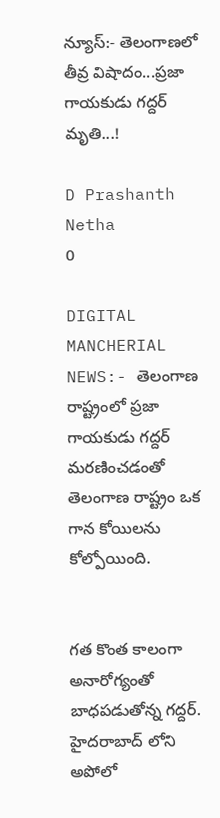న్యూస్:- తెలంగాణలో తీవ్ర విషాదం...ప్రజా గాయకుడు గద్దర్ మృతి...!

D Prashanth Netha
0

DIGITAL MANCHERIAL NEWS:- తెలంగాణ రాష్ట్రంలో ప్రజా గాయకుడు గద్దర్ మరణించడంతో తెలంగాణ రాష్ట్రం ఒక గాన కోయిలను కోల్పోయింది.


గత కొంత కాలంగా అనారోగ్యంతో బాధపడుతోన్న గద్దర్. హైదరాబాద్ లోని అపోలో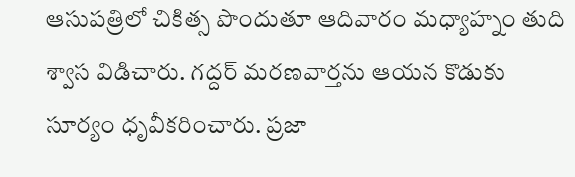ఆసుపత్రిలో చికిత్స పొందుతూ ఆదివారం మధ్యాహ్నం తుది శ్వాస విడిచారు. గద్దర్ మరణవార్తను ఆయన కొడుకు సూర్యం ధృవీకరించారు. ప్రజా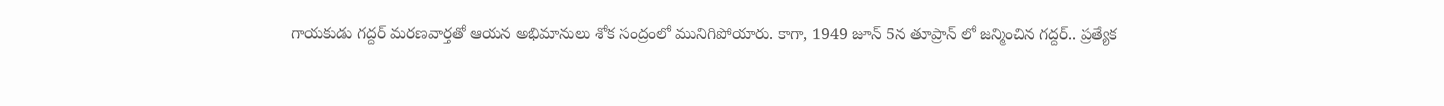గాయకుడు గద్దర్ మరణవార్తతో ఆయన అభిమానులు శోక సంద్రంలో మునిగిపోయారు. కాగా, 1949 జూన్ 5న తూప్రాన్ లో జన్మించిన గద్దర్.. ప్రత్యేక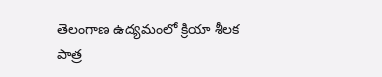తెలంగాణ ఉద్యమంలో క్రియా శీలక పాత్ర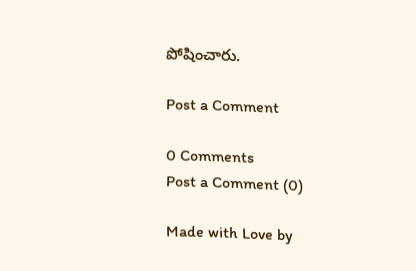పోషించారు.

Post a Comment

0 Comments
Post a Comment (0)

Made with Love by